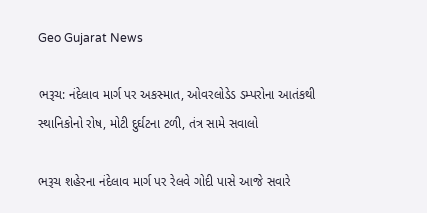Geo Gujarat News

ભરૂચ: નંદેલાવ માર્ગ પર અકસ્માત, ઓવરલોડેડ ડમ્પરોના આતંકથી સ્થાનિકોનો રોષ, મોટી દુર્ઘટના ટળી, તંત્ર સામે સવાલો

ભરૂચ શહેરના નંદેલાવ માર્ગ પર રેલવે ગોદી પાસે આજે સવારે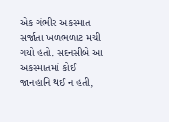એક ગંભીર અકસ્માત સર્જાતા ખળભળાટ મચી ગયો હતો. સદનસીબે આ અકસ્માતમાં કોઈ જાનહાનિ થઈ ન હતી,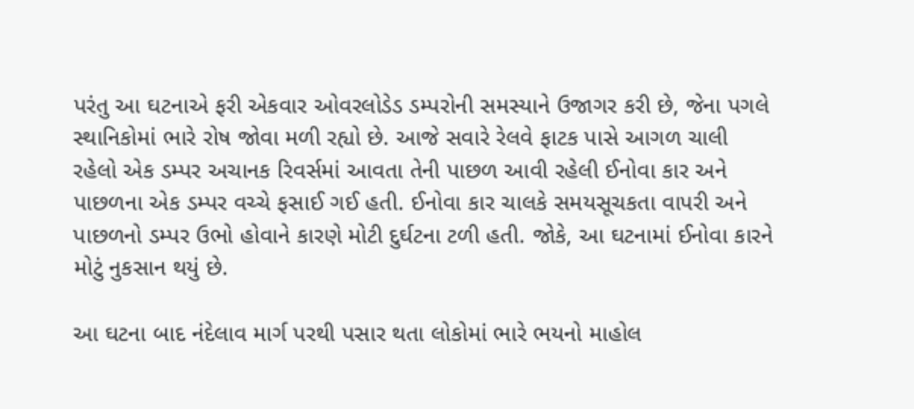પરંતુ આ ઘટનાએ ફરી એકવાર ઓવરલોડેડ ડમ્પરોની સમસ્યાને ઉજાગર કરી છે, જેના પગલે સ્થાનિકોમાં ભારે રોષ જોવા મળી રહ્યો છે. આજે સવારે રેલવે ફાટક પાસે આગળ ચાલી રહેલો એક ડમ્પર અચાનક રિવર્સમાં આવતા તેની પાછળ આવી રહેલી ઈનોવા કાર અને પાછળના એક ડમ્પર વચ્ચે ફસાઈ ગઈ હતી. ઈનોવા કાર ચાલકે સમયસૂચકતા વાપરી અને પાછળનો ડમ્પર ઉભો હોવાને કારણે મોટી દુર્ઘટના ટળી હતી. જોકે, આ ઘટનામાં ઈનોવા કારને મોટું નુકસાન થયું છે.

આ ઘટના બાદ નંદેલાવ માર્ગ પરથી પસાર થતા લોકોમાં ભારે ભયનો માહોલ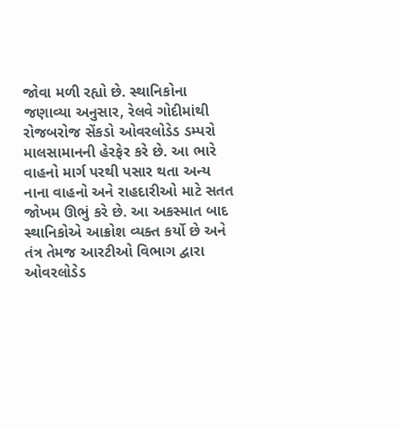જોવા મળી રહ્યો છે. સ્થાનિકોના જણાવ્યા અનુસાર, રેલવે ગોદીમાંથી રોજબરોજ સેંકડો ઓવરલોડેડ ડમ્પરો માલસામાનની હેરફેર કરે છે. આ ભારે વાહનો માર્ગ પરથી પસાર થતા અન્ય નાના વાહનો અને રાહદારીઓ માટે સતત જોખમ ઊભું કરે છે. આ અકસ્માત બાદ સ્થાનિકોએ આક્રોશ વ્યક્ત કર્યો છે અને તંત્ર તેમજ આરટીઓ વિભાગ દ્વારા ઓવરલોડેડ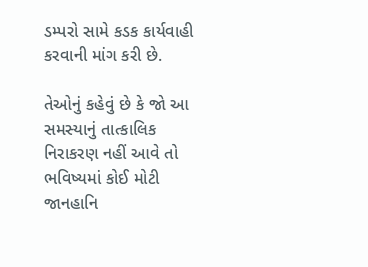ડમ્પરો સામે કડક કાર્યવાહી કરવાની માંગ કરી છે.

તેઓનું કહેવું છે કે જો આ સમસ્યાનું તાત્કાલિક નિરાકરણ નહીં આવે તો ભવિષ્યમાં કોઈ મોટી જાનહાનિ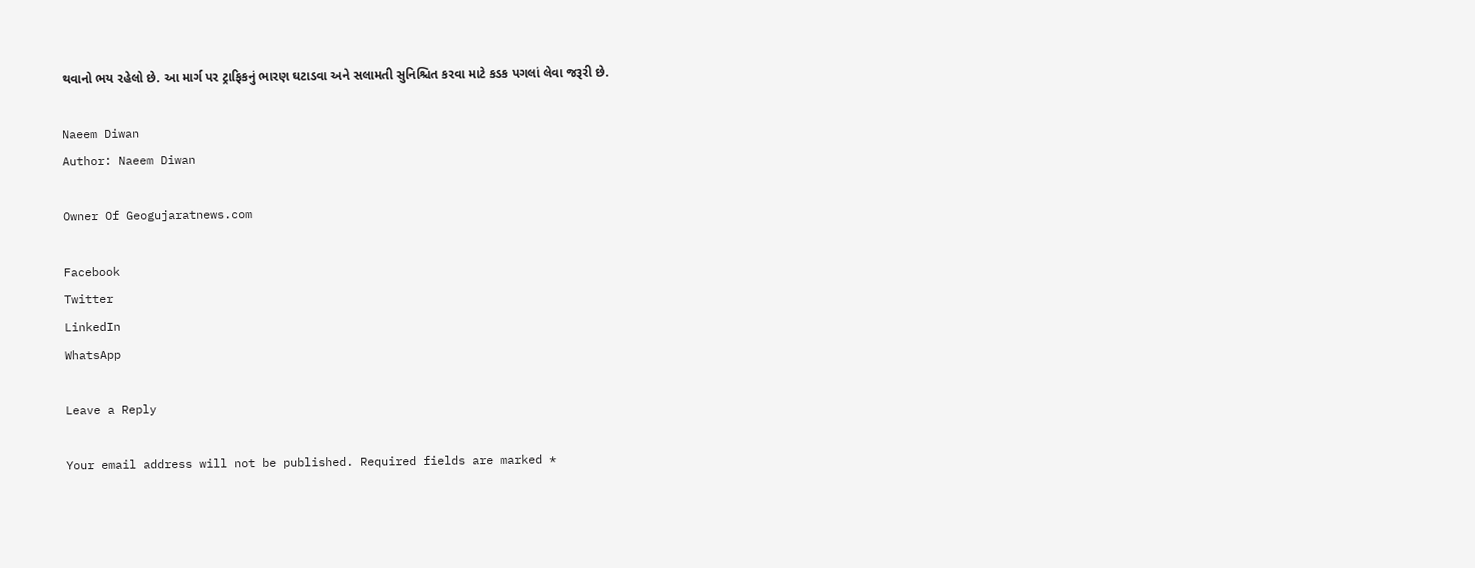થવાનો ભય રહેલો છે. આ માર્ગ પર ટ્રાફિકનું ભારણ ઘટાડવા અને સલામતી સુનિશ્ચિત કરવા માટે કડક પગલાં લેવા જરૂરી છે.

Naeem Diwan
Author: Naeem Diwan

Owner Of Geogujaratnews.com

Facebook
Twitter
LinkedIn
WhatsApp

Leave a Reply

Your email address will not be published. Required fields are marked *